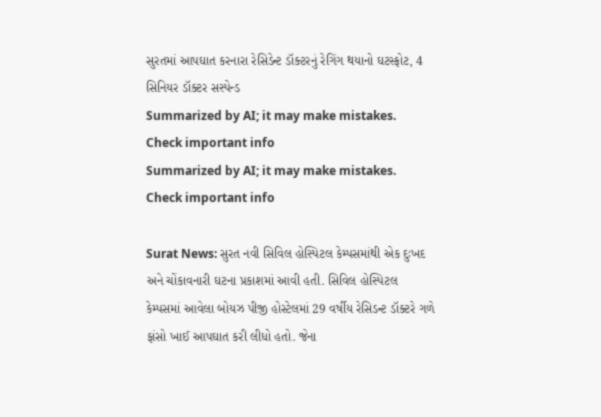સુરતમાં આપઘાત કરનારા રેસિડેન્ટ ડૉક્ટરનું રેગિંગ થયાનો ઘટસ્ફોટ, 4 સિનિયર ડૉક્ટર સસ્પેન્ડ
Summarized by AI; it may make mistakes. Check important info
Summarized by AI; it may make mistakes. Check important info

Surat News: સુરત નવી સિવિલ હોસ્પિટલ કેમ્પસમાંથી એક દુઃખદ અને ચોંકાવનારી ઘટના પ્રકાશમાં આવી હતી. સિવિલ હોસ્પિટલ કેમ્પસમાં આવેલા બોયઝ પીજી હોસ્ટેલમાં 29 વર્ષીય રેસિડન્ટ ડૉક્ટરે ગળે ફાંસો ખાઈ આપઘાત કરી લીધો હતો. જેના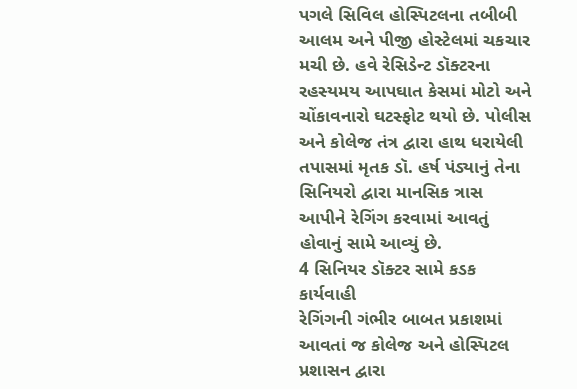પગલે સિવિલ હોસ્પિટલના તબીબી આલમ અને પીજી હોસ્ટેલમાં ચકચાર મચી છે. હવે રેસિડેન્ટ ડૉક્ટરના રહસ્યમય આપઘાત કેસમાં મોટો અને ચોંકાવનારો ઘટસ્ફોટ થયો છે. પોલીસ અને કોલેજ તંત્ર દ્વારા હાથ ધરાયેલી તપાસમાં મૃતક ડૉ. હર્ષ પંડ્યાનું તેના સિનિયરો દ્વારા માનસિક ત્રાસ આપીને રેગિંગ કરવામાં આવતું હોવાનું સામે આવ્યું છે.
4 સિનિયર ડૉક્ટર સામે કડક કાર્યવાહી
રેગિંગની ગંભીર બાબત પ્રકાશમાં આવતાં જ કોલેજ અને હોસ્પિટલ પ્રશાસન દ્વારા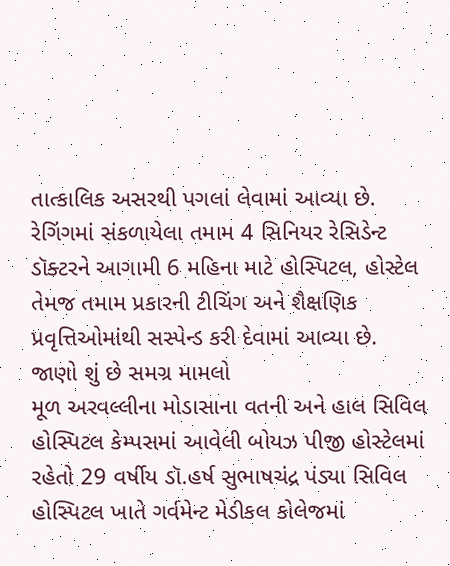તાત્કાલિક અસરથી પગલાં લેવામાં આવ્યા છે. રેગિંગમાં સંકળાયેલા તમામ 4 સિનિયર રેસિડેન્ટ ડૉક્ટરને આગામી 6 મહિના માટે હોસ્પિટલ, હોસ્ટેલ તેમજ તમામ પ્રકારની ટીચિંગ અને શૈક્ષણિક પ્રવૃત્તિઓમાંથી સસ્પેન્ડ કરી દેવામાં આવ્યા છે.
જાણો શું છે સમગ્ર મામલો
મૂળ અરવલ્લીના મોડાસાના વતની અને હાલ સિવિલ હોસ્પિટલ કેમ્પસમાં આવેલી બોયઝ પીજી હોસ્ટેલમાં રહેતો 29 વર્ષીય ડૉ.હર્ષ સુભાષચંદ્ર પંડ્યા સિવિલ હોસ્પિટલ ખાતે ગર્વમેન્ટ મેડીકલ કોલેજમાં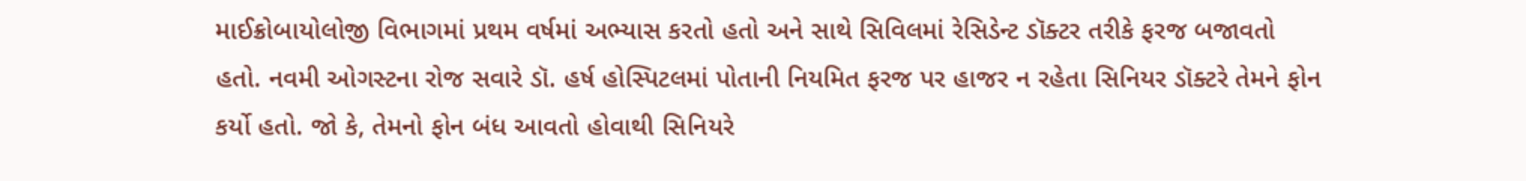માઈક્રોબાયોલોજી વિભાગમાં પ્રથમ વર્ષમાં અભ્યાસ કરતો હતો અને સાથે સિવિલમાં રેસિડેન્ટ ડૉક્ટર તરીકે ફરજ બજાવતો હતો. નવમી ઓગસ્ટના રોજ સવારે ડૉ. હર્ષ હોસ્પિટલમાં પોતાની નિયમિત ફરજ પર હાજર ન રહેતા સિનિયર ડૉક્ટરે તેમને ફોન કર્યો હતો. જો કે, તેમનો ફોન બંધ આવતો હોવાથી સિનિયરે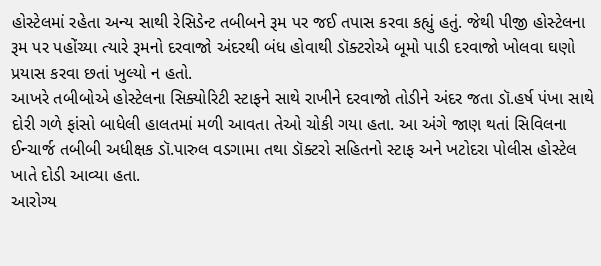હોસ્ટેલમાં રહેતા અન્ય સાથી રેસિડેન્ટ તબીબને રૂમ પર જઈ તપાસ કરવા કહ્યું હતું. જેથી પીજી હોસ્ટેલના રૂમ પર પહોંચ્યા ત્યારે રૂમનો દરવાજો અંદરથી બંધ હોવાથી ડૉક્ટરોએ બૂમો પાડી દરવાજો ખોલવા ઘણો પ્રયાસ કરવા છતાં ખુલ્યો ન હતો.
આખરે તબીબોએ હોસ્ટેલના સિક્યોરિટી સ્ટાફને સાથે રાખીને દરવાજો તોડીને અંદર જતા ડૉ.હર્ષ પંખા સાથે દોરી ગળે ફાંસો બાધેલી હાલતમાં મળી આવતા તેઓ ચોકી ગયા હતા. આ અંગે જાણ થતાં સિવિલના ઈન્ચાર્જ તબીબી અધીક્ષક ડૉ.પારુલ વડગામા તથા ડૉક્ટરો સહિતનો સ્ટાફ અને ખટોદરા પોલીસ હોસ્ટેલ ખાતે દોડી આવ્યા હતા.
આરોગ્ય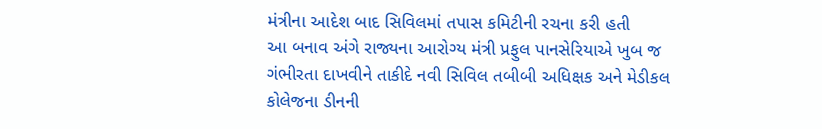મંત્રીના આદેશ બાદ સિવિલમાં તપાસ કમિટીની રચના કરી હતી
આ બનાવ અંગે રાજ્યના આરોગ્ય મંત્રી પ્રફુલ પાનસેરિયાએ ખુબ જ ગંભીરતા દાખવીને તાકીદે નવી સિવિલ તબીબી અધિક્ષક અને મેડીકલ કોલેજના ડીનની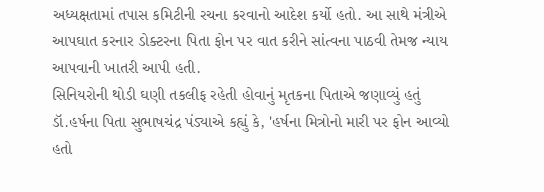અધ્યક્ષતામાં તપાસ કમિટીની રચના કરવાનો આદેશ કર્યો હતો. આ સાથે મંત્રીએ આપઘાત કરનાર ડોક્ટરના પિતા ફોન પર વાત કરીને સાંત્વના પાઠવી તેમજ ન્યાય આપવાની ખાતરી આપી હતી.
સિનિયરોની થોડી ઘણી તકલીફ રહેતી હોવાનું મૃતકના પિતાએ જણાવ્યું હતું
ડૉ.હર્ષના પિતા સુભાષચંદ્ર પંડ્યાએ કહ્યું કે, 'હર્ષના મિત્રોનો મારી પર ફોન આવ્યો હતો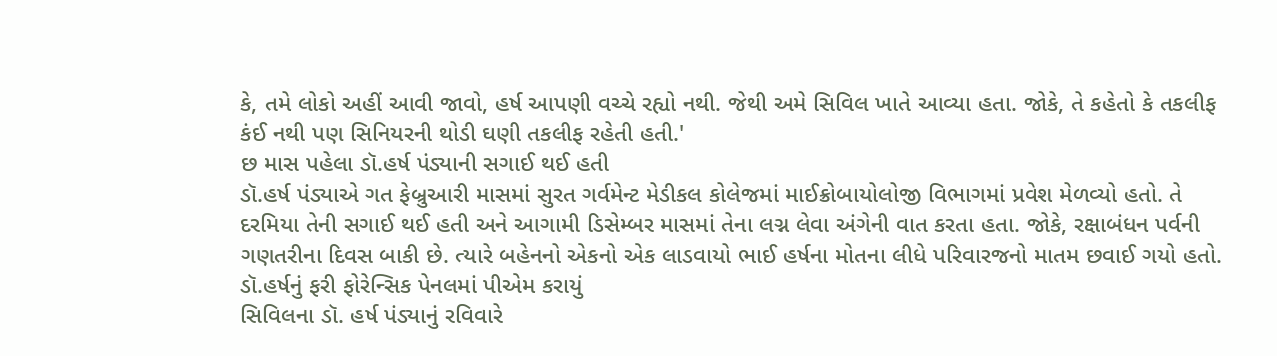કે, તમે લોકો અહીં આવી જાવો, હર્ષ આપણી વચ્ચે રહ્યો નથી. જેથી અમે સિવિલ ખાતે આવ્યા હતા. જોકે, તે કહેતો કે તકલીફ કંઈ નથી પણ સિનિયરની થોડી ઘણી તકલીફ રહેતી હતી.'
છ માસ પહેલા ડૉ.હર્ષ પંડ્યાની સગાઈ થઈ હતી
ડૉ.હર્ષ પંડ્યાએ ગત ફેબ્રુઆરી માસમાં સુરત ગર્વમેન્ટ મેડીકલ કોલેજમાં માઈક્રોબાયોલોજી વિભાગમાં પ્રવેશ મેળવ્યો હતો. તે દરમિયા તેની સગાઈ થઈ હતી અને આગામી ડિસેમ્બર માસમાં તેના લગ્ન લેવા અંગેની વાત કરતા હતા. જોકે, રક્ષાબંધન પર્વની ગણતરીના દિવસ બાકી છે. ત્યારે બહેનનો એકનો એક લાડવાયો ભાઈ હર્ષના મોતના લીધે પરિવારજનો માતમ છવાઈ ગયો હતો.
ડૉ.હર્ષનું ફરી ફોરેન્સિક પેનલમાં પીએમ કરાયું
સિવિલના ડૉ. હર્ષ પંડ્યાનું રવિવારે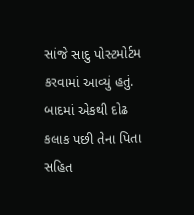સાંજે સાદુ પોસ્ટમોર્ટમ કરવામાં આવ્યું હતું. બાદમાં એકથી દોઢ કલાક પછી તેના પિતા સહિત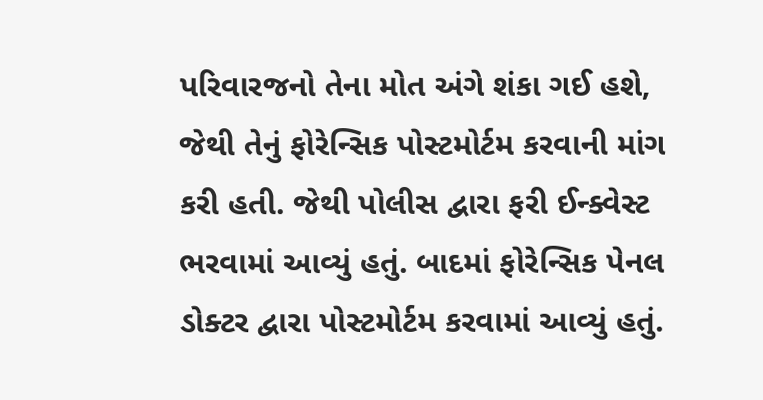પરિવારજનો તેના મોત અંગે શંકા ગઈ હશે, જેથી તેનું ફોરેન્સિક પોસ્ટમોર્ટમ કરવાની માંગ કરી હતી. જેથી પોલીસ દ્વારા ફરી ઈન્ક્વેસ્ટ ભરવામાં આવ્યું હતું. બાદમાં ફોરેન્સિક પેનલ ડોક્ટર દ્વારા પોસ્ટમોર્ટમ કરવામાં આવ્યું હતું.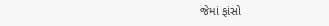જેમાં ફાંસો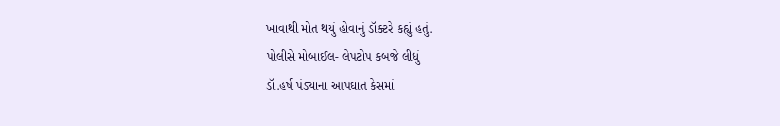ખાવાથી મોત થયું હોવાનું ડૉક્ટરે કહ્યું હતું.
પોલીસે મોબાઈલ- લેપટોપ કબજે લીધું
ડૉ.હર્ષ પંડ્યાના આપઘાત કેસમાં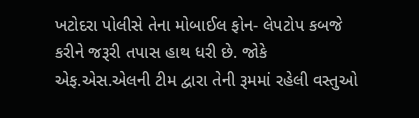ખટોદરા પોલીસે તેના મોબાઈલ ફોન- લેપટોપ કબજે કરીને જરૂરી તપાસ હાથ ધરી છે. જોકે એફ.એસ.એલની ટીમ દ્વારા તેની રૂમમાં રહેલી વસ્તુઓ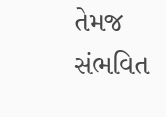તેમજ સંભવિત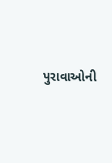પુરાવાઓની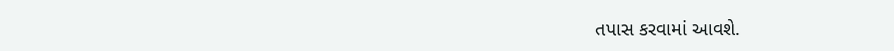તપાસ કરવામાં આવશે.